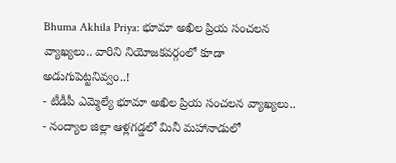Bhuma Akhila Priya: భూమా అఖిల ప్రియ సంచలన వ్యాఖ్యలు.. వారిని నియోజకవర్గంలో కూడా అడుగుపెట్టనివ్వం..!
- టీడీపీ ఎమ్మెల్యే భూమా అఖిల ప్రియ సంచలన వ్యాఖ్యలు..
- నంద్యాల జిల్లా ఆళ్లగడ్డలో మినీ మహానాడులో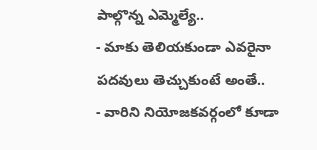పాల్గొన్న ఎమ్మెల్యే..
- మాకు తెలియకుండా ఎవరైనా పదవులు తెచ్చుకుంటే అంతే..
- వారిని నియోజకవర్గంలో కూడా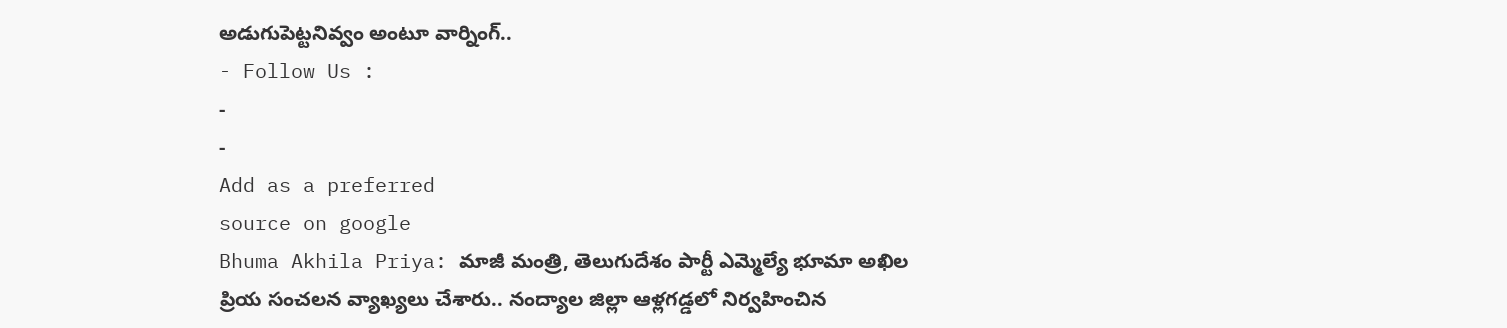అడుగుపెట్టనివ్వం అంటూ వార్నింగ్..
- Follow Us :
-
-
Add as a preferred
source on google
Bhuma Akhila Priya: మాజీ మంత్రి, తెలుగుదేశం పార్టీ ఎమ్మెల్యే భూమా అఖిల ప్రియ సంచలన వ్యాఖ్యలు చేశారు.. నంద్యాల జిల్లా ఆళ్లగడ్డలో నిర్వహించిన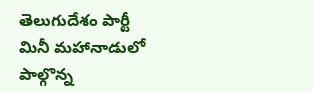తెలుగుదేశం పార్టీ మినీ మహానాడులో పాల్గొన్న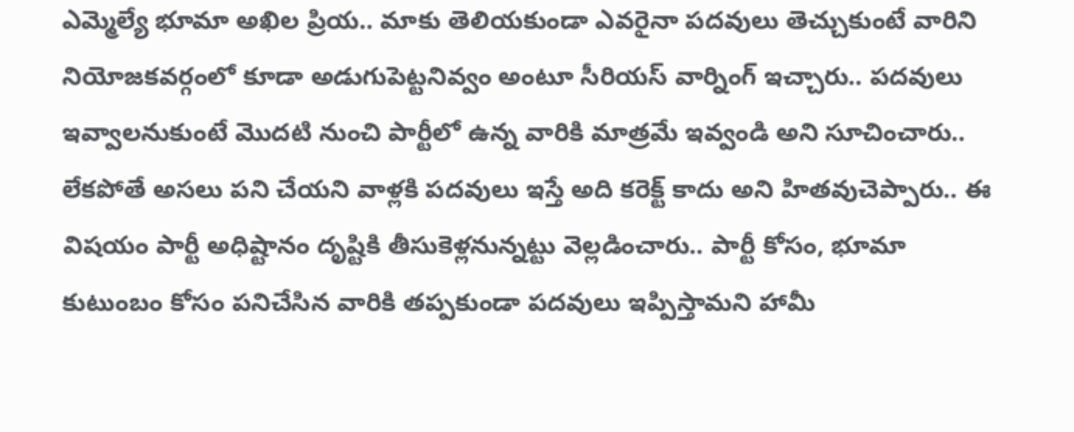ఎమ్మెల్యే భూమా అఖిల ప్రియ.. మాకు తెలియకుండా ఎవరైనా పదవులు తెచ్చుకుంటే వారిని నియోజకవర్గంలో కూడా అడుగుపెట్టనివ్వం అంటూ సీరియస్ వార్నింగ్ ఇచ్చారు.. పదవులు ఇవ్వాలనుకుంటే మొదటి నుంచి పార్టీలో ఉన్న వారికి మాత్రమే ఇవ్వండి అని సూచించారు.. లేకపోతే అసలు పని చేయని వాళ్లకి పదవులు ఇస్తే అది కరెక్ట్ కాదు అని హితవుచెప్పారు.. ఈ విషయం పార్టీ అధిష్టానం దృష్టికి తీసుకెళ్లనున్నట్టు వెల్లడించారు.. పార్టీ కోసం, భూమా కుటుంబం కోసం పనిచేసిన వారికి తప్పకుండా పదవులు ఇప్పిస్తామని హామీ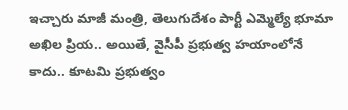ఇచ్చారు మాజీ మంత్రి, తెలుగుదేశం పార్టీ ఎమ్మెల్యే భూమా అఖిల ప్రియ.. అయితే, వైసీపీ ప్రభుత్వ హయాంలోనే కాదు.. కూటమి ప్రభుత్వం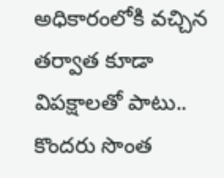అధికారంలోకి వచ్చిన తర్వాత కూడా విపక్షాలతో పాటు.. కొందరు సొంత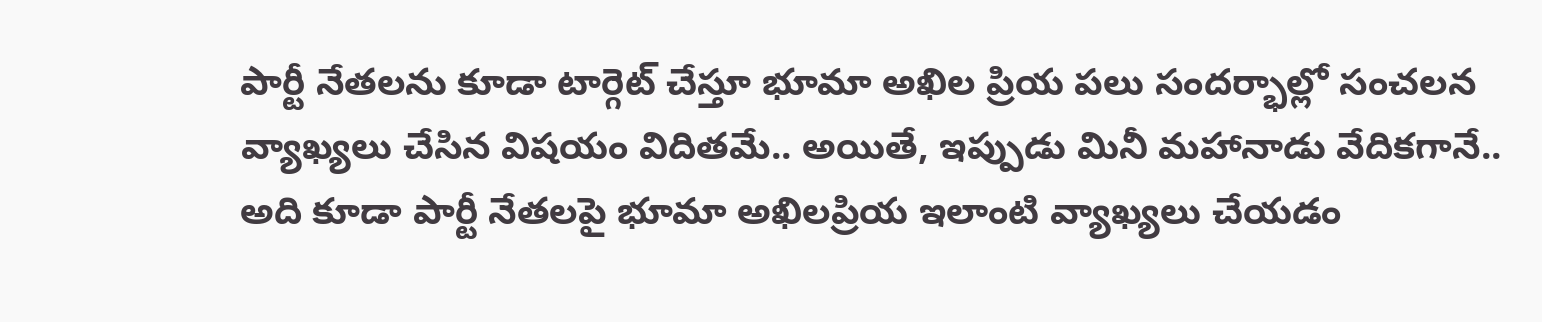పార్టీ నేతలను కూడా టార్గెట్ చేస్తూ భూమా అఖిల ప్రియ పలు సందర్భాల్లో సంచలన వ్యాఖ్యలు చేసిన విషయం విదితమే.. అయితే, ఇప్పుడు మినీ మహానాడు వేదికగానే.. అది కూడా పార్టీ నేతలపై భూమా అఖిలప్రియ ఇలాంటి వ్యాఖ్యలు చేయడం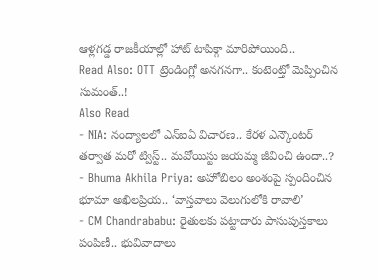ఆళ్లగడ్డ రాజకీయాల్లో హాట్ టాపిక్గా మారిపోయింది..
Read Also: OTT ట్రెండింగ్లో అనగనగా.. కంటెంట్తో మెప్పించిన సుమంత్..!
Also Read
- NIA: నంద్యాలలో ఎన్ఐఏ విచారణ.. కేరళ ఎన్కౌంటర్ తర్వాత మరో ట్విస్ట్.. మవోయిస్టు జయమ్మ జీవించి ఉందా..?
- Bhuma Akhila Priya: అహోబిలం అంశంపై స్పందించిన భూమా అఖిలప్రియ.. ‘వాస్తవాలు వెలుగులోకి రావాలి’
- CM Chandrababu: రైతులకు పట్టాదారు పాసుపుస్తకాలు పంపిణీ.. భువివాదాలు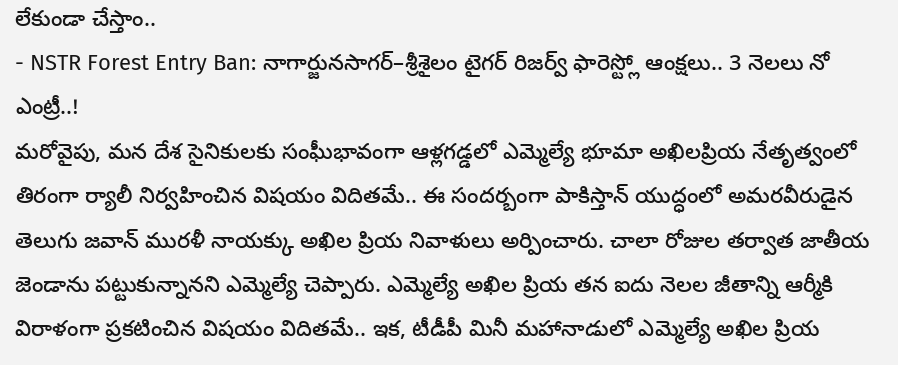లేకుండా చేస్తాం..
- NSTR Forest Entry Ban: నాగార్జునసాగర్–శ్రీశైలం టైగర్ రిజర్వ్ ఫారెస్ట్లో ఆంక్షలు.. 3 నెలలు నో ఎంట్రీ..!
మరోవైపు, మన దేశ సైనికులకు సంఘీభావంగా ఆళ్లగడ్డలో ఎమ్మెల్యే భూమా అఖిలప్రియ నేతృత్వంలో తిరంగా ర్యాలీ నిర్వహించిన విషయం విదితమే.. ఈ సందర్బంగా పాకిస్తాన్ యుద్ధంలో అమరవీరుడైన తెలుగు జవాన్ మురళీ నాయక్కు అఖిల ప్రియ నివాళులు అర్పించారు. చాలా రోజుల తర్వాత జాతీయ జెండాను పట్టుకున్నానని ఎమ్మెల్యే చెప్పారు. ఎమ్మెల్యే అఖిల ప్రియ తన ఐదు నెలల జీతాన్ని ఆర్మీకి విరాళంగా ప్రకటించిన విషయం విదితమే.. ఇక, టీడీపీ మినీ మహానాడులో ఎమ్మెల్యే అఖిల ప్రియ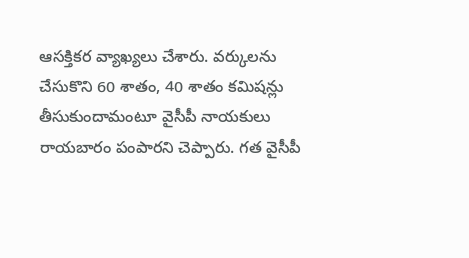ఆసక్తికర వ్యాఖ్యలు చేశారు. వర్కులను చేసుకొని 60 శాతం, 40 శాతం కమిషన్లు తీసుకుందామంటూ వైసీపీ నాయకులు రాయబారం పంపారని చెప్పారు. గత వైసీపీ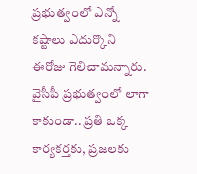ప్రభుత్వంలో ఎన్నో కష్టాలు ఎదుర్కొని ఈరోజు గెలిచామన్నారు. వైసీపీ ప్రభుత్వంలో లాగా కాకుండా.. ప్రతి ఒక్క కార్యకర్తకు, ప్రజలకు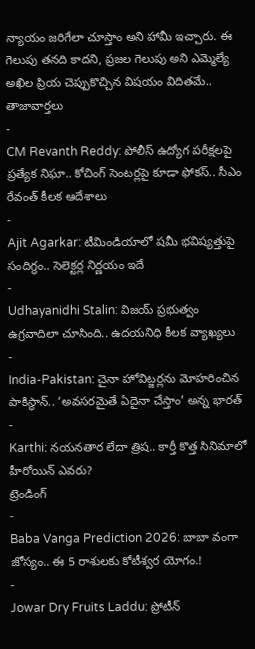న్యాయం జరిగేలా చూస్తాం అని హామీ ఇచ్చారు. ఈ గెలుపు తనది కాదని, ప్రజల గెలుపు అని ఎమ్మెల్యే అఖిల ప్రియ చెప్పుకొచ్చిన విషయం విదితమే..
తాజావార్తలు
-
CM Revanth Reddy: పోలీస్ ఉద్యోగ పరీక్షలపై ప్రత్యేక నిఘా.. కోచింగ్ సెంటర్లపై కూడా ఫోకస్.. సీఎం రేవంత్ కీలక ఆదేశాలు
-
Ajit Agarkar: టీమిండియాలో షమీ భవిష్యత్తుపై సందిగ్ధం.. సెలెక్టర్ల నిర్ణయం ఇదే
-
Udhayanidhi Stalin: విజయ్ ప్రభుత్వం ఉగ్రవాదిలా చూసింది.. ఉదయనిధి కీలక వ్యాఖ్యలు
-
India-Pakistan: చైనా హోవిట్జర్లను మోహరించిన పాకిస్థాన్.. ‘అవసరమైతే ఏదైనా చేస్తాం’ అన్న భారత్
-
Karthi: నయనతార లేదా త్రిష.. కార్తీ కొత్త సినిమాలో హీరోయిన్ ఎవరు?
ట్రెండింగ్
-
Baba Vanga Prediction 2026: బాబా వంగా జోస్యం.. ఈ 5 రాశులకు కోటీశ్వర యోగం.!
-
Jowar Dry Fruits Laddu: ప్రోటీన్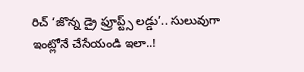రిచ్ ‘జొన్న డ్రై ఫ్రూప్ట్స్ లడ్డు’.. సులువుగా ఇంట్లోనే చేసేయండి ఇలా..!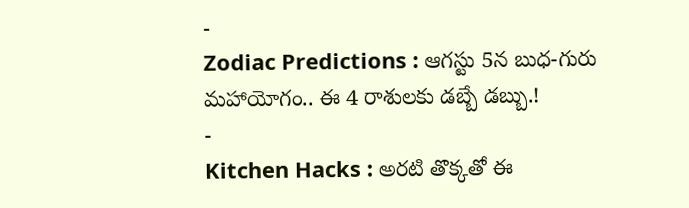-
Zodiac Predictions : ఆగస్టు 5న బుధ-గురు మహాయోగం.. ఈ 4 రాశులకు డబ్బే డబ్బు.!
-
Kitchen Hacks : అరటి తొక్కతో ఈ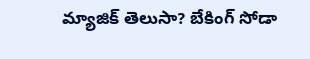మ్యాజిక్ తెలుసా? బేకింగ్ సోడా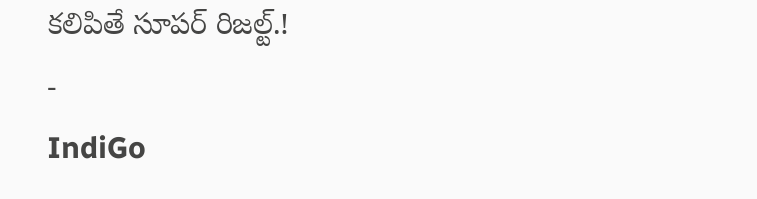కలిపితే సూపర్ రిజల్ట్.!
-
IndiGo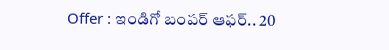Offer : ఇండిగో బంపర్ ఆఫర్.. 20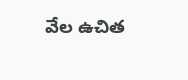వేల ఉచిత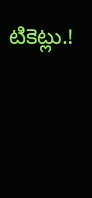టికెట్లు.!